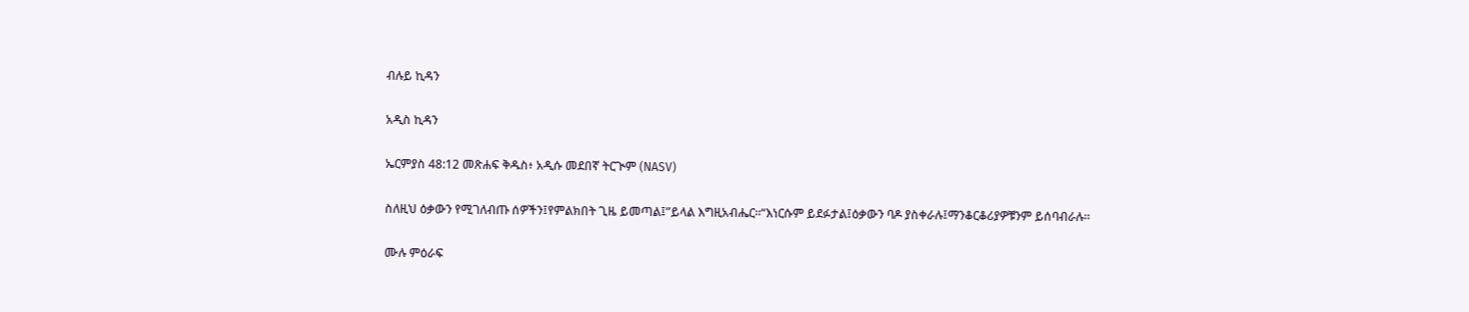ብሉይ ኪዳን

አዲስ ኪዳን

ኤርምያስ 48:12 መጽሐፍ ቅዱስ፥ አዲሱ መደበኛ ትርጒም (NASV)

ስለዚህ ዕቃውን የሚገለብጡ ሰዎችን፤የምልክበት ጊዜ ይመጣል፤”ይላል እግዚአብሔር።“እነርሱም ይደፉታል፤ዕቃውን ባዶ ያስቀራሉ፤ማንቆርቆሪያዎቹንም ይሰባብራሉ።

ሙሉ ምዕራፍ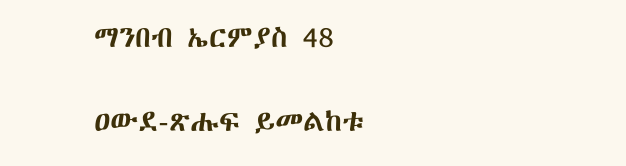ማንበብ ኤርምያስ 48

ዐውደ-ጽሑፍ ይመልከቱ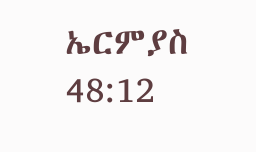ኤርምያስ 48:12